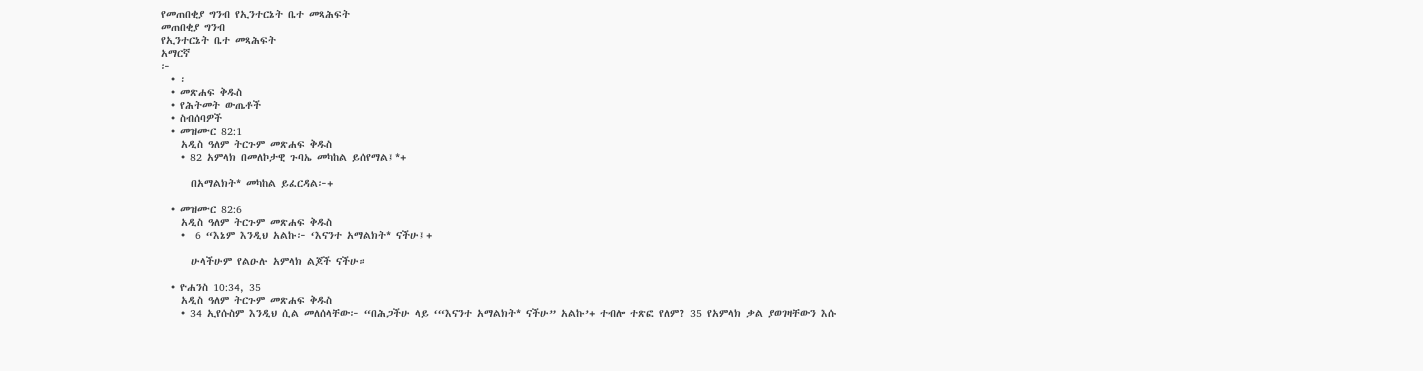የመጠበቂያ ግንብ የኢንተርኔት ቤተ መጻሕፍት
መጠበቂያ ግንብ
የኢንተርኔት ቤተ መጻሕፍት
አማርኛ
፦
  • ፡
  • መጽሐፍ ቅዱስ
  • የሕትመት ውጤቶች
  • ስብሰባዎች
  • መዝሙር 82:1
    አዲስ ዓለም ትርጉም መጽሐፍ ቅዱስ
    • 82 አምላክ በመለኮታዊ ጉባኤ መካከል ይሰየማል፤*+

      በአማልክት* መካከል ይፈርዳል፦+

  • መዝሙር 82:6
    አዲስ ዓለም ትርጉም መጽሐፍ ቅዱስ
    •  6 “እኔም እንዲህ አልኩ፦ ‘እናንተ አማልክት* ናችሁ፤+

      ሁላችሁም የልዑሉ አምላክ ልጆች ናችሁ።

  • ዮሐንስ 10:34, 35
    አዲስ ዓለም ትርጉም መጽሐፍ ቅዱስ
    • 34 ኢየሱስም እንዲህ ሲል መለሰላቸው፦ “በሕጋችሁ ላይ ‘“እናንተ አማልክት* ናችሁ” አልኩ’+ ተብሎ ተጽፎ የለም? 35 የአምላክ ቃል ያወገዛቸውን እሱ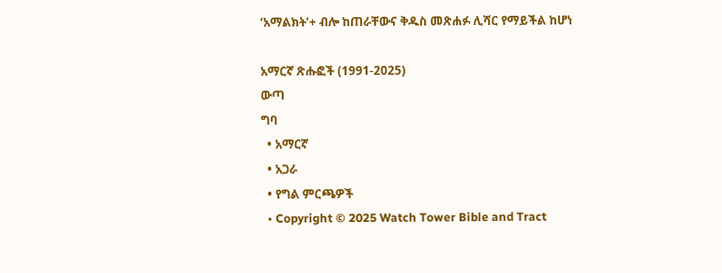‘አማልክት’+ ብሎ ከጠራቸውና ቅዱስ መጽሐፉ ሊሻር የማይችል ከሆነ

አማርኛ ጽሑፎች (1991-2025)
ውጣ
ግባ
  • አማርኛ
  • አጋራ
  • የግል ምርጫዎች
  • Copyright © 2025 Watch Tower Bible and Tract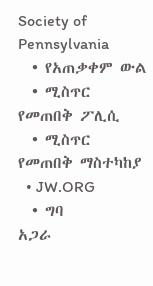Society of Pennsylvania
  • የአጠቃቀም ውል
  • ሚስጥር የመጠበቅ ፖሊሲ
  • ሚስጥር የመጠበቅ ማስተካከያ
  • JW.ORG
  • ግባ
አጋራ